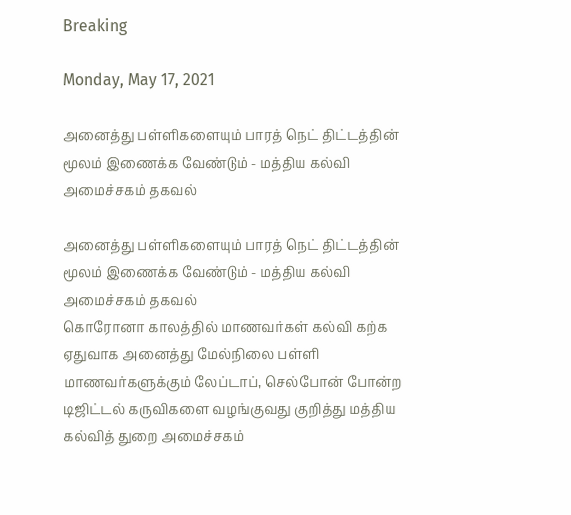Breaking

Monday, May 17, 2021

அனைத்து பள்ளிகளையும் பாரத் நெட் திட்டத்தின் மூலம் இணைக்க வேண்டும் - மத்திய கல்வி அமைச்சகம் தகவல்

அனைத்து பள்ளிகளையும் பாரத் நெட் திட்டத்தின் மூலம் இணைக்க வேண்டும் - மத்திய கல்வி அமைச்சகம் தகவல்
கொரோனா காலத்தில் மாணவர்கள் கல்வி கற்க ஏதுவாக அனைத்து மேல்நிலை பள்ளி மாணவர்களுக்கும் லேப்டாப், செல்போன் போன்ற டிஜிட்டல் கருவிகளை வழங்குவது குறித்து மத்திய கல்வித் துறை அமைச்சகம்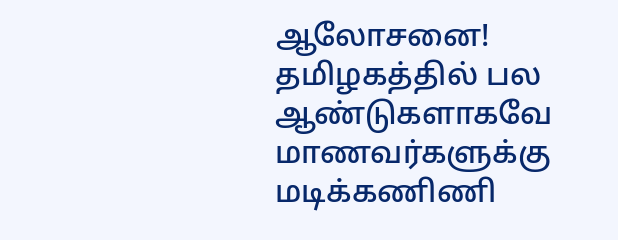ஆலோசனை! தமிழகத்தில் பல ஆண்டுகளாகவே மாணவர்களுக்கு மடிக்கணிணி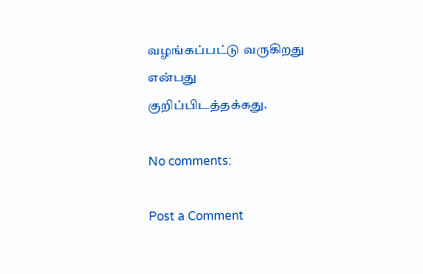வழங்கப்பட்டு வருகிறது என்பது குறிப்பிடத்தக்கது.

No comments:

Post a Comment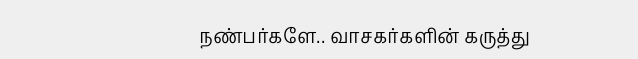நண்பர்களே.. வாசகர்களின் கருத்து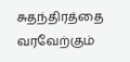சுதந்திரத்தை வரவேற்கும்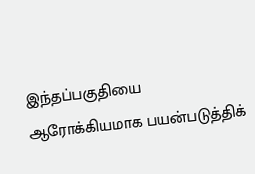இந்தப்பகுதியை ஆரோக்கியமாக பயன்படுத்திக்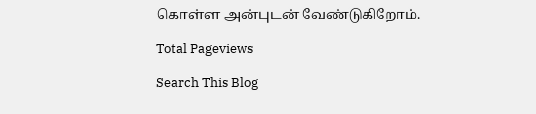கொள்ள அன்புடன் வேண்டுகிறோம்.

Total Pageviews

Search This Blog